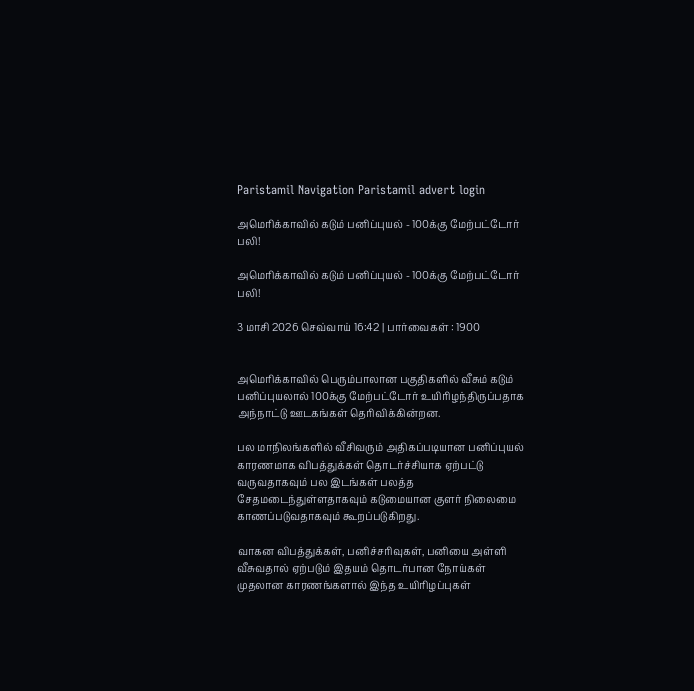Paristamil Navigation Paristamil advert login

அமெரிக்காவில் கடும் பனிப்புயல் - 100க்கு மேற்பட்டோர் பலி!

அமெரிக்காவில் கடும் பனிப்புயல் - 100க்கு மேற்பட்டோர் பலி!

3 மாசி 2026 செவ்வாய் 16:42 | பார்வைகள் : 1900


அமெரிக்காவில் பெரும்பாலான பகுதிகளில் வீசும் கடும் பனிப்புயலால் 100க்கு மேற்பட்டோர் உயிரிழந்திருப்பதாக அந்நாட்டு ஊடகங்கள் தெரிவிக்கின்றன.

பல மாநிலங்களில் வீசிவரும் அதிகப்படியான பனிப்புயல் காரணமாக விபத்துக்கள் தொடர்ச்சியாக ஏற்பட்டு வருவதாகவும் பல இடங்கள் பலத்த சேதமடைந்துள்ளதாகவும் கடுமையான குளர் நிலைமை காணப்படுவதாகவும் கூறப்படுகிறது.

வாகன விபத்துக்கள், பனிச்சரிவுகள், பனியை அள்ளி வீசுவதால் ஏற்படும் இதயம் தொடர்பான நோய்கள் முதலான காரணங்களால் இந்த உயிரிழப்புகள்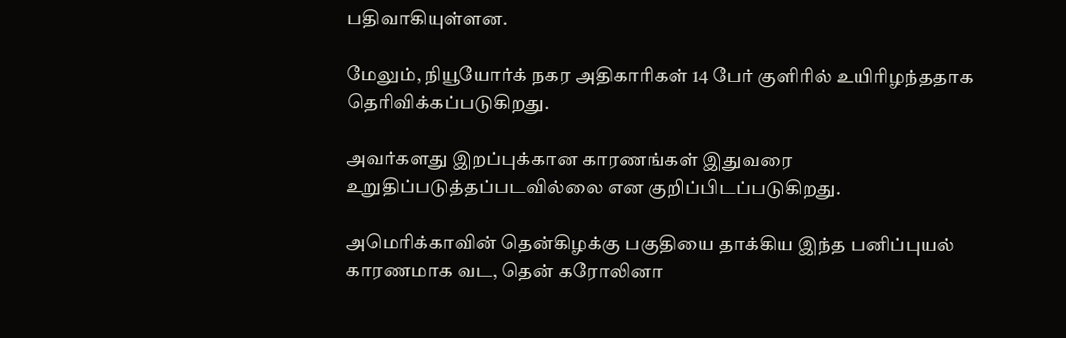பதிவாகியுள்ளன.

மேலும், நியூயோர்க் நகர அதிகாரிகள் 14 பேர் குளிரில் உயிரிழந்ததாக தெரிவிக்கப்படுகிறது.

அவர்களது இறப்புக்கான காரணங்கள் இதுவரை உறுதிப்படுத்தப்படவில்லை என குறிப்பிடப்படுகிறது.

அமெரிக்காவின் தென்கிழக்கு பகுதியை தாக்கிய இந்த பனிப்புயல் காரணமாக வட, தென் கரோலினா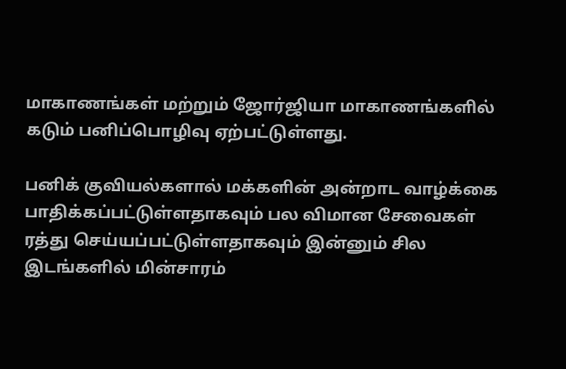மாகாணங்கள் மற்றும் ஜோர்ஜியா மாகாணங்களில் கடும் பனிப்பொழிவு ஏற்பட்டுள்ளது.

பனிக் குவியல்களால் மக்களின் அன்றாட வாழ்க்கை பாதிக்கப்பட்டுள்ளதாகவும் பல விமான சேவைகள் ரத்து செய்யப்பட்டுள்ளதாகவும் இன்னும் சில இடங்களில் மின்சாரம்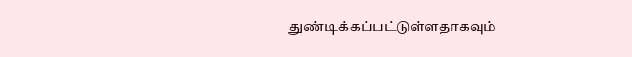துண்டிக்கப்பட்டுள்ளதாகவும்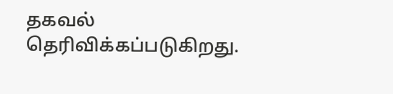தகவல் தெரிவிக்கப்படுகிறது.